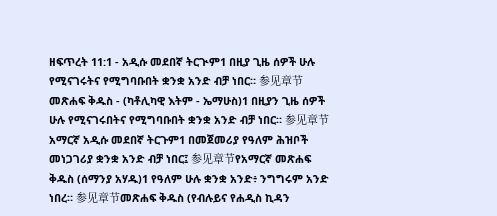ዘፍጥረት 11:1 - አዲሱ መደበኛ ትርጒም1 በዚያ ጊዜ ሰዎች ሁሉ የሚናገሩትና የሚግባቡበት ቋንቋ አንድ ብቻ ነበር። 参见章节መጽሐፍ ቅዱስ - (ካቶሊካዊ እትም - ኤማሁስ)1 በዚያን ጊዜ ሰዎች ሁሉ የሚናገሩበትና የሚግባቡበት ቋንቋ አንድ ብቻ ነበር። 参见章节አማርኛ አዲሱ መደበኛ ትርጉም1 በመጀመሪያ የዓለም ሕዝቦች መነጋገሪያ ቋንቋ አንድ ብቻ ነበር፤ 参见章节የአማርኛ መጽሐፍ ቅዱስ (ሰማንያ አሃዱ)1 የዓለም ሁሉ ቋንቋ አንድ፥ ንግግሩም አንድ ነበረ። 参见章节መጽሐፍ ቅዱስ (የብሉይና የሐዲስ ኪዳን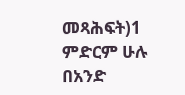መጻሕፍት)1 ምድርም ሁሉ በአንድ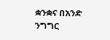ቋንቋና በአንድ ንግግር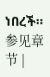ነበረች። 参见章节 |